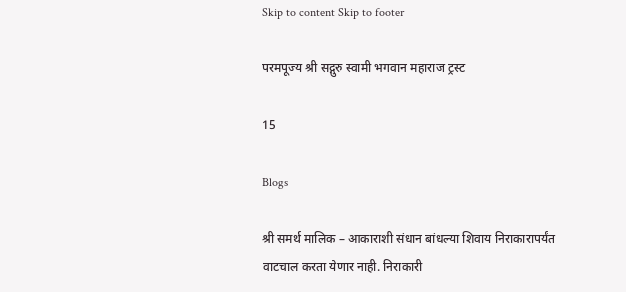Skip to content Skip to footer

परमपूज्य श्री सद्गुरु स्वामी भगवान महाराज ट्रस्ट

15

Blogs

श्री समर्थ मालिक – आकाराशी संधान बांधल्या शिवाय निराकारापर्यंत वाटचाल करता येणार नाही. निराकारी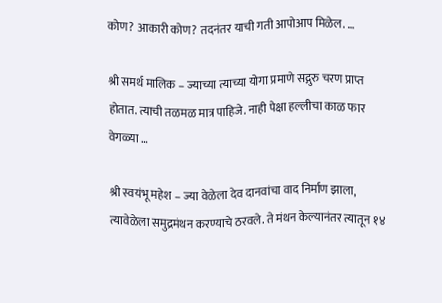कोण? आकारी कोण? तदनंतर याची गती आपोआप मिळेल. …

श्री समर्थ मालिक – ज्याच्या त्याच्या योगा प्रमाणे सद्गुरु चरण प्राप्त होतात. त्याची तळमळ मात्र पाहिजे. नाही पेक्षा हल्लीचा काळ फार वेगळ्या …

श्री स्वयंभू महेश – ज्या वेळेला देव दानवांचा वाद निर्माण झाला, त्यावेळेला समुद्रमंथन करण्याचे ठरवले. ते मंथन केल्यानंतर त्यातून १४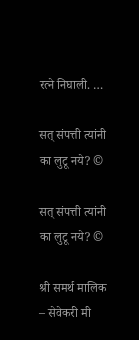रत्ने निघाली. …

सत् संपत्ती त्यांनी का लुटू नये? ©

सत् संपत्ती त्यांनी का लुटू नये? ©

श्री समर्थ मालिक – सेवेकरी मी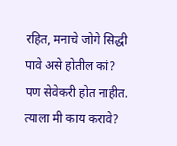रहित, मनाचे जोगे सिद्धी पावे असे होतील कां? पण सेवेकरी होत नाहीत. त्याला मी काय करावे?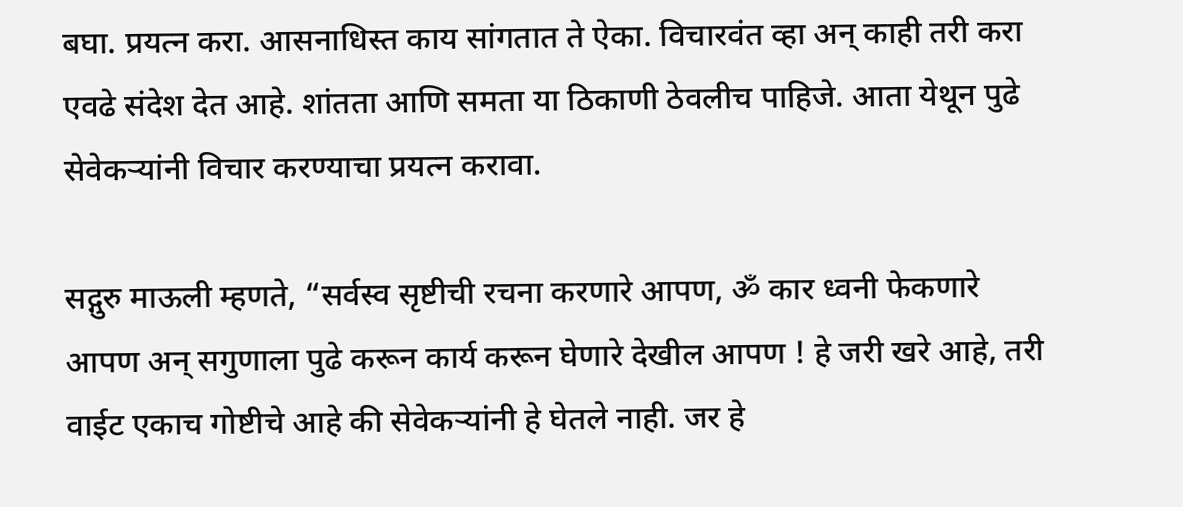बघा. प्रयत्न करा. आसनाधिस्त काय सांगतात ते ऐका. विचारवंत व्हा अन् काही तरी करा एवढे संदेश देत आहे. शांतता आणि समता या ठिकाणी ठेवलीच पाहिजे. आता येथून पुढे सेवेकर्‍यांनी विचार करण्याचा प्रयत्न करावा.

सद्गुरु माऊली म्हणते, “सर्वस्व सृष्टीची रचना करणारे आपण, ॐ कार ध्वनी फेकणारे आपण अन् सगुणाला पुढे करून कार्य करून घेणारे देखील आपण ! हे जरी खरे आहे, तरी वाईट एकाच गोष्टीचे आहे की सेवेकर्‍यांनी हे घेतले नाही. जर हे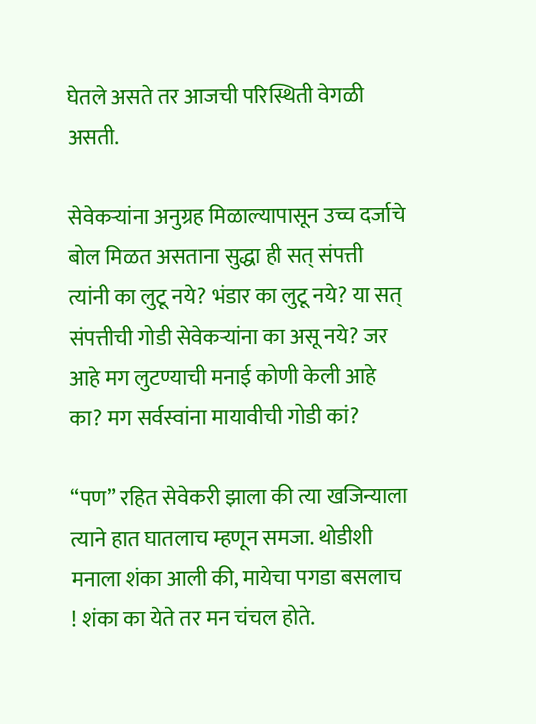घेतले असते तर आजची परिस्थिती वेगळी असती.

सेवेकर्‍यांना अनुग्रह मिळाल्यापासून उच्च दर्जाचे बोल मिळत असताना सुद्धा ही सत् संपत्ती त्यांनी का लुटू नये? भंडार का लुटू नये? या सत् संपत्तीची गोडी सेवेकर्‍यांना का असू नये? जर आहे मग लुटण्याची मनाई कोणी केली आहे का? मग सर्वस्वांना मायावीची गोडी कां?

“पण” रहित सेवेकरी झाला की त्या खजिन्याला त्याने हात घातलाच म्हणून समजा. थोडीशी मनाला शंका आली की, मायेचा पगडा बसलाच ! शंका का येते तर मन चंचल होते.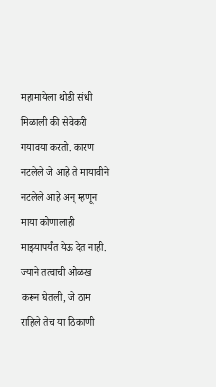महामायेला थोडी संधी मिळाली की सेवेकरी गयावया करतो. कारण नटलेले जे आहे ते मायावीने नटलेले आहे अन् म्हणून माया कोणालाही माझ्यापर्यंत येऊ देत नाही. ज्याने तत्वाची ओळख करून घेतली, जे ठाम राहिले तेच या ठिकाणी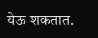येऊ शकतात.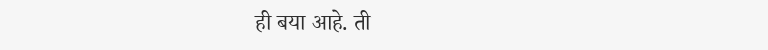ही बया आहे. ती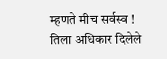म्हणते मीच सर्वस्व ! तिला अधिकार दिलेले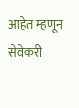आहेत म्हणून सेवेकरी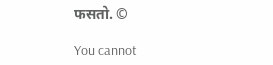फसतो. ©

You cannot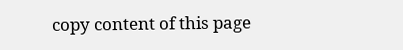copy content of this page